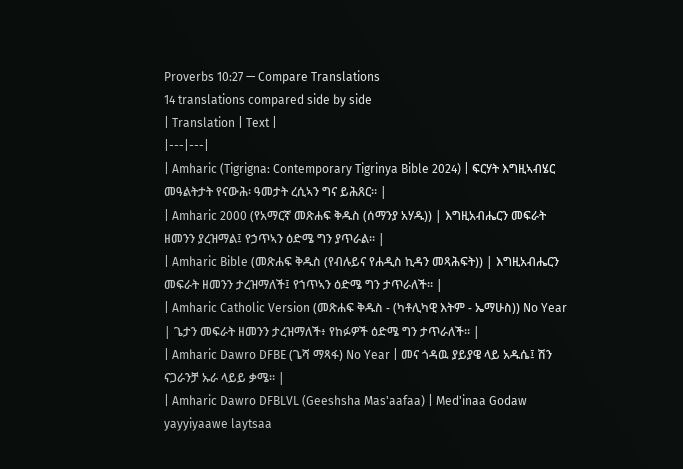Proverbs 10:27 — Compare Translations
14 translations compared side by side
| Translation | Text |
|---|---|
| Amharic (Tigrigna: Contemporary Tigrinya Bible 2024) | ፍርሃት እግዚኣብሄር መዓልትታት የናውሕ፡ ዓመታት ረሲኣን ግና ይሕጸር። |
| Amharic 2000 (የአማርኛ መጽሐፍ ቅዱስ (ሰማንያ አሃዱ)) | እግዚአብሔርን መፍራት ዘመንን ያረዝማል፤ የኃጥኣን ዕድሜ ግን ያጥራል። |
| Amharic Bible (መጽሐፍ ቅዱስ (የብሉይና የሐዲስ ኪዳን መጻሕፍት)) | እግዚአብሔርን መፍራት ዘመንን ታረዝማለች፤ የኀጥኣን ዕድሜ ግን ታጥራለች። |
| Amharic Catholic Version (መጽሐፍ ቅዱስ - (ካቶሊካዊ እትም - ኤማሁስ)) No Year | ጌታን መፍራት ዘመንን ታረዝማለች፥ የከፉዎች ዕድሜ ግን ታጥራለች። |
| Amharic Dawro DFBE (ጌሻ ማጻፋ) No Year | መና ጎዳዉ ያይያዌ ላይ አዱሴ፤ ሽን ናጋራንቻ ኡራ ላይይ ቃሜ። |
| Amharic Dawro DFBLVL (Geeshsha Mas'aafaa) | Med'inaa Godaw yayyiyaawe laytsaa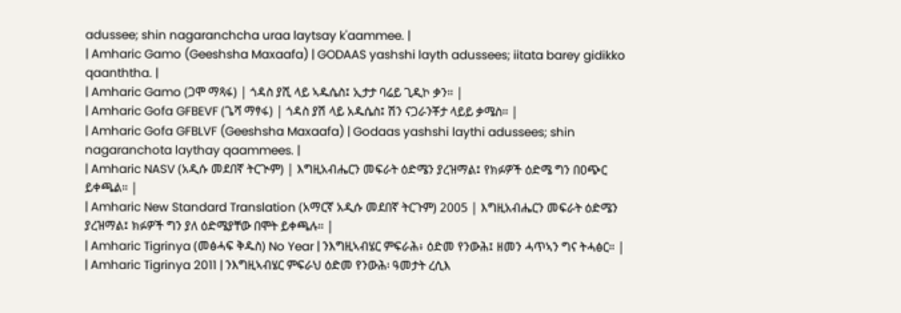adussee; shin nagaranchcha uraa laytsay k'aammee. |
| Amharic Gamo (Geeshsha Maxaafa) | GODAAS yashshi layth adussees; iitata barey gidikko qaanththa. |
| Amharic Gamo (ጋሞ ማጻፋ) | ጎዳስ ያሺ ላይ ኣዱሴስ፤ ኢታታ ባሬይ ጊዲኮ ቃን። |
| Amharic Gofa GFBEVF (ጌሻ ማፃፋ) | ጎዳስ ያሽ ላይ አዱሴስ፤ ሽን ናጋራንቾታ ላይይ ቃሜስ። |
| Amharic Gofa GFBLVF (Geeshsha Maxaafa) | Godaas yashshi laythi adussees; shin nagaranchota laythay qaammees. |
| Amharic NASV (አዲሱ መደበኛ ትርጒም) | እግዚአብሔርን መፍራት ዕድሜን ያረዝማል፤ የክፉዎች ዕድሜ ግን በዐጭር ይቀጫል። |
| Amharic New Standard Translation (አማርኛ አዲሱ መደበኛ ትርጉም) 2005 | እግዚአብሔርን መፍራት ዕድሜን ያረዝማል፤ ክፉዎች ግን ያለ ዕድሜያቸው በሞት ይቀጫሉ። |
| Amharic Tigrinya (መፅሓፍ ቅዱስ) No Year | ንእግዚኣብሄር ምፍራሕ፥ ዕድመ የንውሕ፤ ዘመን ሓጥኣን ግና ትሓፅር። |
| Amharic Tigrinya 2011 | ንእግዚኣብሄር ምፍራህ ዕድመ የንውሕ፡ ዓመታት ረሲእ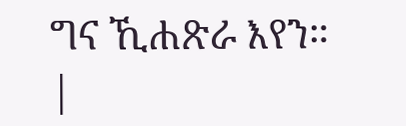ግና ኺሐጽራ እየን። |